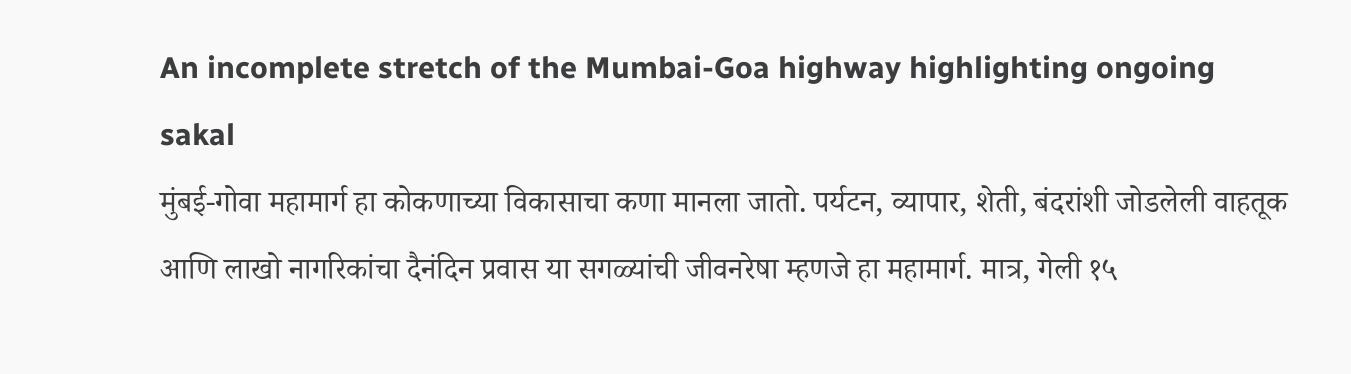An incomplete stretch of the Mumbai-Goa highway highlighting ongoing
sakal
मुंबई-गोवा महामार्ग हा कोकणाच्या विकासाचा कणा मानला जातो. पर्यटन, व्यापार, शेती, बंदरांशी जोडलेली वाहतूक आणि लाखो नागरिकांचा दैनंदिन प्रवास या सगळ्यांची जीवनरेषा म्हणजे हा महामार्ग. मात्र, गेली १५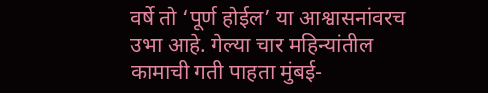वर्षे तो ‘पूर्ण होईल’ या आश्वासनांवरच उभा आहे. गेल्या चार महिन्यांतील कामाची गती पाहता मुंबई-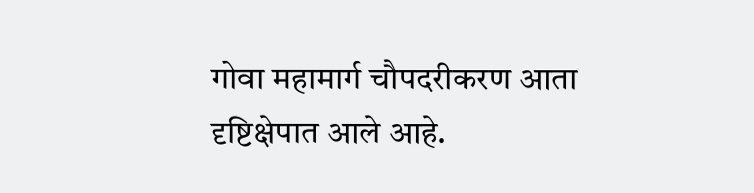गोवा महामार्ग चौपदरीकरण आता दृष्टिक्षेपात आले आहे.